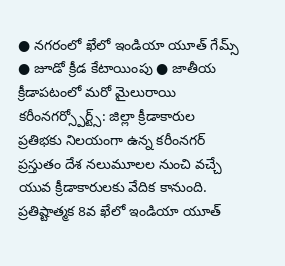● నగరంలో ఖేలో ఇండియా యూత్ గేమ్స్ ● జూడో క్రీడ కేటాయింపు ● జాతీయ క్రీడాపటంలో మరో మైలురాయి
కరీంనగర్స్పోర్ట్స్: జిల్లా క్రీడాకారుల ప్రతిభకు నిలయంగా ఉన్న కరీంనగర్ ప్రస్తుతం దేశ నలుమూలల నుంచి వచ్చే యువ క్రీడాకారులకు వేదిక కానుంది. ప్రతిష్టాత్మక 8వ ఖేలో ఇండియా యూత్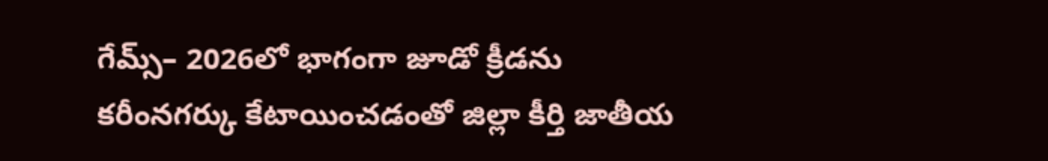గేమ్స్– 2026లో భాగంగా జూడో క్రీడను కరీంనగర్కు కేటాయించడంతో జిల్లా కీర్తి జాతీయ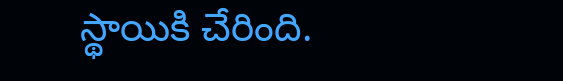స్థాయికి చేరింది.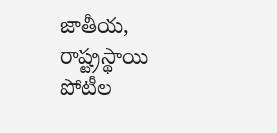జాతీయ, రాష్ట్రస్థాయి పోటీల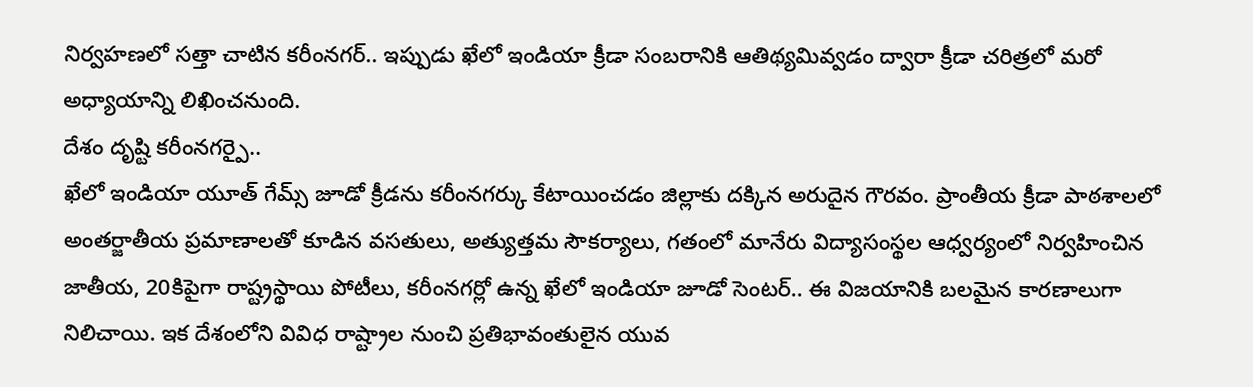నిర్వహణలో సత్తా చాటిన కరీంనగర్.. ఇప్పుడు ఖేలో ఇండియా క్రీడా సంబరానికి ఆతిథ్యమివ్వడం ద్వారా క్రీడా చరిత్రలో మరో అధ్యాయాన్ని లిఖించనుంది.
దేశం దృష్టి కరీంనగర్పై..
ఖేలో ఇండియా యూత్ గేమ్స్ జూడో క్రీడను కరీంనగర్కు కేటాయించడం జిల్లాకు దక్కిన అరుదైన గౌరవం. ప్రాంతీయ క్రీడా పాఠశాలలో అంతర్జాతీయ ప్రమాణాలతో కూడిన వసతులు, అత్యుత్తమ సౌకర్యాలు, గతంలో మానేరు విద్యాసంస్థల ఆధ్వర్యంలో నిర్వహించిన జాతీయ, 20కిపైగా రాష్ట్రస్థాయి పోటీలు, కరీంనగర్లో ఉన్న ఖేలో ఇండియా జూడో సెంటర్.. ఈ విజయానికి బలమైన కారణాలుగా నిలిచాయి. ఇక దేశంలోని వివిధ రాష్ట్రాల నుంచి ప్రతిభావంతులైన యువ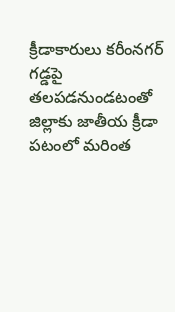క్రీడాకారులు కరీంనగర్ గడ్డపై తలపడనుండటంతో జిల్లాకు జాతీయ క్రీడా పటంలో మరింత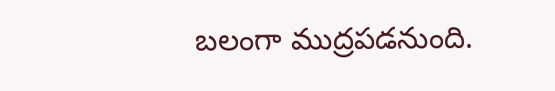బలంగా ముద్రపడనుంది.